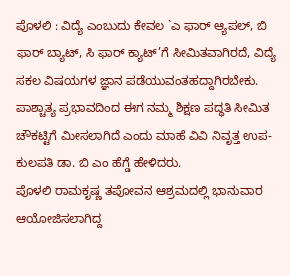ಪೊಳಲಿ : ವಿದ್ಯೆ ಎಂಬುದು ಕೇವಲ `ಎ ಫಾರ್ ಆ್ಯಪಲ್, ಬಿ ಫಾರ್ ಬ್ಯಾಟ್, ಸಿ ಫಾರ್ ಕ್ಯಾಟ್’ಗೆ ಸೀಮಿತವಾಗಿರದೆ, ವಿದ್ಯೆ ಸಕಲ ವಿಷಯಗಳ ಜ್ಞಾನ ಪಡೆಯುವಂತಹದ್ದಾಗಿರಬೇಕು. ಪಾಶ್ಚಾತ್ಯ ಪ್ರಭಾವದಿಂದ ಈಗ ನಮ್ಮ ಶಿಕ್ಷಣ ಪದ್ಧತಿ ಸೀಮಿತ ಚೌಕಟ್ಟಿಗೆ ಮೀಸಲಾಗಿದೆ ಎಂದು ಮಾಹೆ ವಿವಿ ನಿವೃತ್ತ ಉಪ-ಕುಲಪತಿ ಡಾ. ಬಿ ಎಂ ಹೆಗ್ಡೆ ಹೇಳಿದರು.
ಪೊಳಲಿ ರಾಮಕೃಷ್ಣ ತಪೋವನ ಆಶ್ರಮದಲ್ಲಿ ಭಾನುವಾರ ಆಯೋಜಿಸಲಾಗಿದ್ದ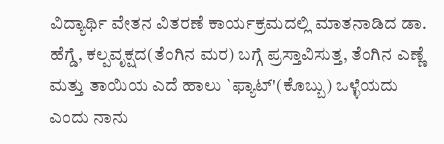ವಿದ್ಯಾರ್ಥಿ ವೇತನ ವಿತರಣೆ ಕಾರ್ಯಕ್ರಮದಲ್ಲಿ ಮಾತನಾಡಿದ ಡಾ. ಹೆಗ್ಡೆ, ಕಲ್ಪವೃಕ್ಷದ(ತೆಂಗಿನ ಮರ) ಬಗ್ಗೆ ಪ್ರಸ್ತಾವಿಸುತ್ತ, ತೆಂಗಿನ ಎಣ್ಣೆ ಮತ್ತು ತಾಯಿಯ ಎದೆ ಹಾಲು `ಫ್ಯಾಟ್'(ಕೊಬ್ಬು) ಒಳ್ಳೆಯದು ಎಂದು ನಾನು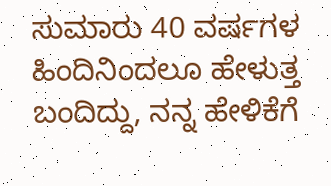ಸುಮಾರು 40 ವರ್ಷಗಳ ಹಿಂದಿನಿಂದಲೂ ಹೇಳುತ್ತ ಬಂದಿದ್ದು, ನನ್ನ ಹೇಳಿಕೆಗೆ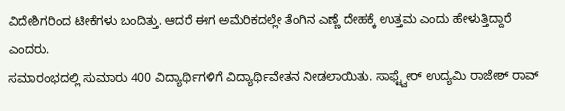ವಿದೇಶಿಗರಿಂದ ಟೀಕೆಗಳು ಬಂದಿತ್ತು. ಆದರೆ ಈಗ ಅಮೆರಿಕದಲ್ಲೇ ತೆಂಗಿನ ಎಣ್ಣೆ ದೇಹಕ್ಕೆ ಉತ್ತಮ ಎಂದು ಹೇಳುತ್ತಿದ್ದಾರೆ ಎಂದರು.
ಸಮಾರಂಭದಲ್ಲಿ ಸುಮಾರು 400 ವಿದ್ಯಾರ್ಥಿಗಳಿಗೆ ವಿದ್ಯಾರ್ಥಿವೇತನ ನೀಡಲಾಯಿತು. ಸಾಫ್ಟ್ವೇರ್ ಉದ್ಯಮಿ ರಾಜೇಶ್ ರಾವ್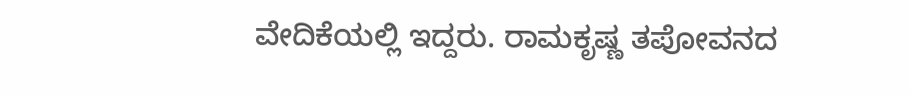ವೇದಿಕೆಯಲ್ಲಿ ಇದ್ದರು. ರಾಮಕೃಷ್ಣ ತಪೋವನದ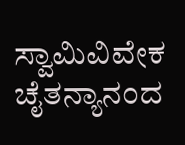ಸ್ವಾಮಿವಿವೇಕ ಚೈತನ್ಯಾನಂದ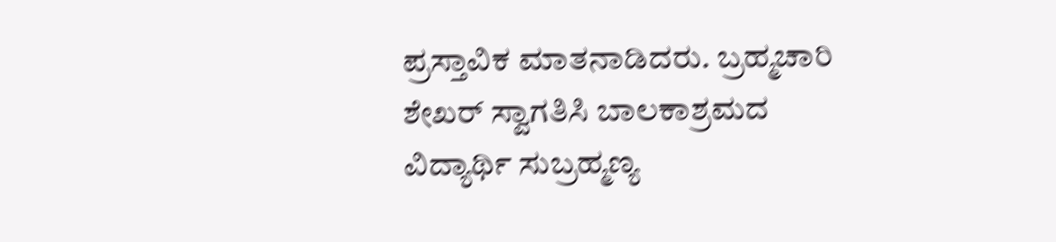ಪ್ರಸ್ತಾವಿಕ ಮಾತನಾಡಿದರು. ಬ್ರಹ್ಮಚಾರಿ ಶೇಖರ್ ಸ್ವಾಗತಿಸಿ ಬಾಲಕಾಶ್ರಮದ ವಿದ್ಯಾರ್ಥಿ ಸುಬ್ರಹ್ಮಣ್ಯ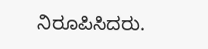ನಿರೂಪಿಸಿದರು.